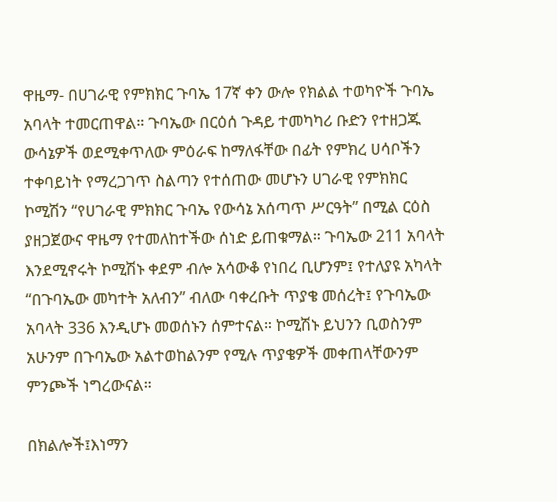ዋዜማ- በሀገራዊ የምክክር ጉባኤ 17ኛ ቀን ውሎ የክልል ተወካዮች ጉባኤ አባላት ተመርጠዋል። ጉባኤው በርዕሰ ጉዳይ ተመካካሪ ቡድን የተዘጋጁ ውሳኔዎች ወደሚቀጥለው ምዕራፍ ከማለፋቸው በፊት የምክረ ሀሳቦችን ተቀባይነት የማረጋገጥ ስልጣን የተሰጠው መሆኑን ሀገራዊ የምክክር ኮሚሽን “የሀገራዊ ምክክር ጉባኤ የውሳኔ አሰጣጥ ሥርዓት” በሚል ርዕስ ያዘጋጀውና ዋዜማ የተመለከተችው ሰነድ ይጠቁማል። ጉባኤው 211 አባላት እንደሚኖሩት ኮሚሽኑ ቀደም ብሎ አሳውቆ የነበረ ቢሆንም፤ የተለያዩ አካላት “በጉባኤው መካተት አለብን” ብለው ባቀረቡት ጥያቄ መሰረት፤ የጉባኤው አባላት 336 እንዲሆኑ መወሰኑን ሰምተናል። ኮሚሽኑ ይህንን ቢወስንም አሁንም በጉባኤው አልተወከልንም የሚሉ ጥያቄዎች መቀጠላቸውንም ምንጮች ነግረውናል።

በክልሎች፤እነማን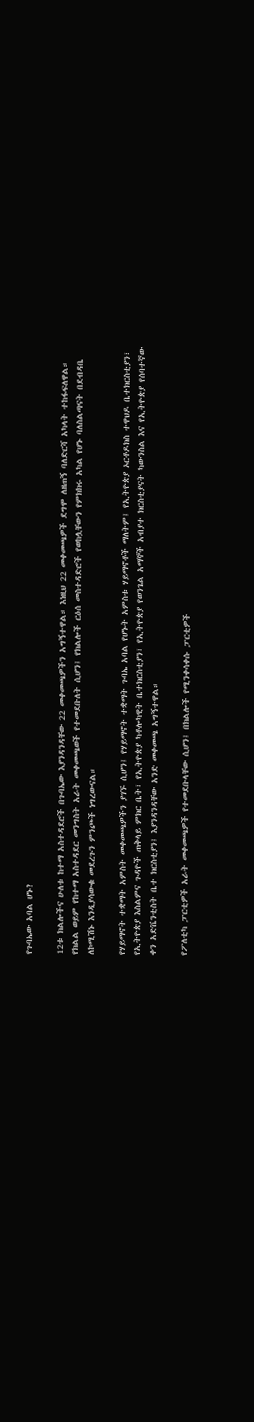የጉባኤው አባል ሆኑ?

12ቱ ክልሎችና ሁለቱ ከተማ አስተዳደሮች በጉባኤው እያንዳንዳቸው 22 መቀመጫዎችን አግኝተዋል። እነዚህ 22 መቀመጫዎች ደግሞ ለዘጠኝ ባለድርሻ አካላት ተከፋፍለዋል። የክልል ወይም የከተማ አስተዳደር መንግስት አራት መቀመጫወች የተመደቡለት ሲሆን፤ የክልሎች ርዕሰ መስተዳድሮች የወከሏቸውን የምክክሩ አካል የሆኑ ባለስልጣናት በደብዳቤ ለኮሚሽኑ እንዲያሳውቁ መደረጉን ምንጮች ነግረውናል።

የሃይማኖት ተቋማት አምስት መቀመጫዎችን ያገኙ ሲሆን፤ የሃይማኖት ተቋማት ጉባኤ አባል የሆኑት አምስቱ ሃይማኖቶች ማለትም፤ የኢትዮጵያ ኦርቶዶክስ ተዋህዶ ቤተክርስቲያን፣ የኢትዮጵያ እስልምና ጉዳዮች ጠቅላይ ምክር ቤት፣ የኢትዮጵያ ካቶሎካዊት ቤተክርስቲያን፣ የኢትዮጵያ የወንጌል አማኞች አብያተ ክርስቲያናት ካውንስል እና የኢትዮጵያ የሰባተኛው ቀን አድቬንቲስት ቤተ ክርስቲያን፤ እያንዳንዳቸው አንድ መቀመጫ አግኝተዋል።

የፖለቲካ ፓርቲዎች አራት መቀመጫዎች የተመደቡላቸው ሲሆን፤ በክልሎች የሚንቀሳቀሱ ፓርቲዎች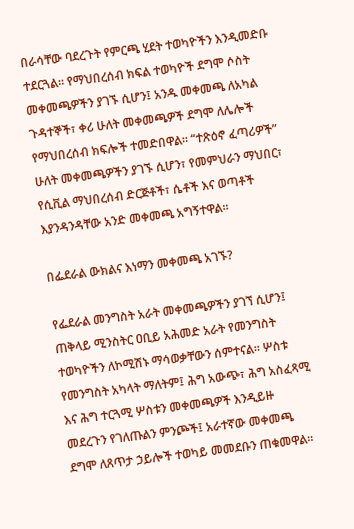በራሳቸው ባደረጉት የምርጫ ሂደት ተወካዮችን እንዲመድቡ ተደርጓል። የማህበረሰብ ክፍል ተወካዮች ደግሞ ሶስት መቀመጫዎችን ያገኙ ሲሆን፤ አንዱ መቀመጫ ለአካል ጉዳተኞች፣ ቀሪ ሁለት መቀመጫዎች ደግሞ ለሌሎች የማህበረሰብ ክፍሎች ተመድበዋል። “ተጽዕኖ ፈጣሪዎች” ሁለት መቀመጫዎችን ያገኙ ሲሆን፣ የመምህራን ማህበር፣ የሲቪል ማህበረሰብ ድርጅቶች፣ ሴቶች እና ወጣቶች እያንዳንዳቸው አንድ መቀመጫ አግኝተዋል።

በፌደራል ውክልና እነማን መቀመጫ አገኙ?

የፌደራል መንግስት አራት መቀመጫዎችን ያገኘ ሲሆን፤ ጠቅላይ ሚንስትር ዐቢይ አሕመድ አራት የመንግስት ተወካዮችን ለኮሚሽኑ ማሳወቃቸውን ሰምተናል። ሦስቱ የመንግስት አካላት ማለትም፤ ሕግ አውጭ፣ ሕግ አስፈጻሚ እና ሕግ ተርጓሚ ሦስቱን መቀመጫዎች እንዲይዙ መደረጉን የገለጡልን ምንጮች፤ አራተኛው መቀመጫ ደግሞ ለጸጥታ ኃይሎች ተወካይ መመደቡን ጠቁመዋል።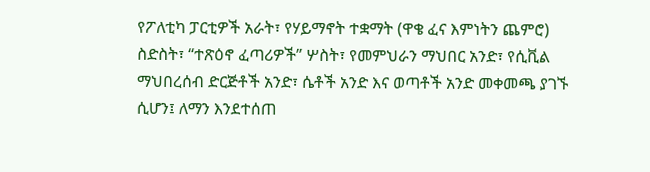የፖለቲካ ፓርቲዎች አራት፣ የሃይማኖት ተቋማት (ዋቄ ፈና እምነትን ጨምሮ) ስድስት፣ “ተጽዕኖ ፈጣሪዎች” ሦስት፣ የመምህራን ማህበር አንድ፣ የሲቪል ማህበረሰብ ድርጅቶች አንድ፣ ሴቶች አንድ እና ወጣቶች አንድ መቀመጫ ያገኙ ሲሆን፤ ለማን እንደተሰጠ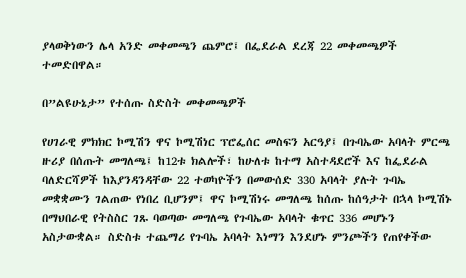ያላወቅነውን ሌላ አንድ መቀመጫን ጨምሮ፤ በፌደራል ደረጃ 22 መቀመጫዎች ተመድበዋል።

በ”ልዩሁኔታ” የተሰጡ ስድስት መቀመጫዎች

የሀገራዊ ምክክር ኮሚሽን ዋና ኮሚሽነር ፕሮፌሰር መስፍን አርዓያ፤ በጉባኤው አባላት ምርጫ ዙሪያ በሰጡት መግለጫ፤ ከ12ቱ ክልሎች፣ ከሁለቱ ከተማ አስተዳደሮች እና ከፌደራል ባለድርሻዎች ከእያንዳንዳቸው 22 ተወካዮችን በመውሰድ 330 አባላት ያሉት ጉባኤ መቋቋሙን ገልጠው የነበረ ቢሆንም፤ ዋና ኮሚሽነሩ መግለጫ ከሰጡ ከሰዓታት በኋላ ኮሚሽኑ በማህበራዊ የትስስር ገጹ ባወጣው መግለጫ የጉባኤው አባላት ቁጥር 336 መሆኑን አስታውቋል። ስድስቱ ተጨማሪ የጉባኤ አባላት እነማን እንደሆኑ ምንጮችን የጠየቀችው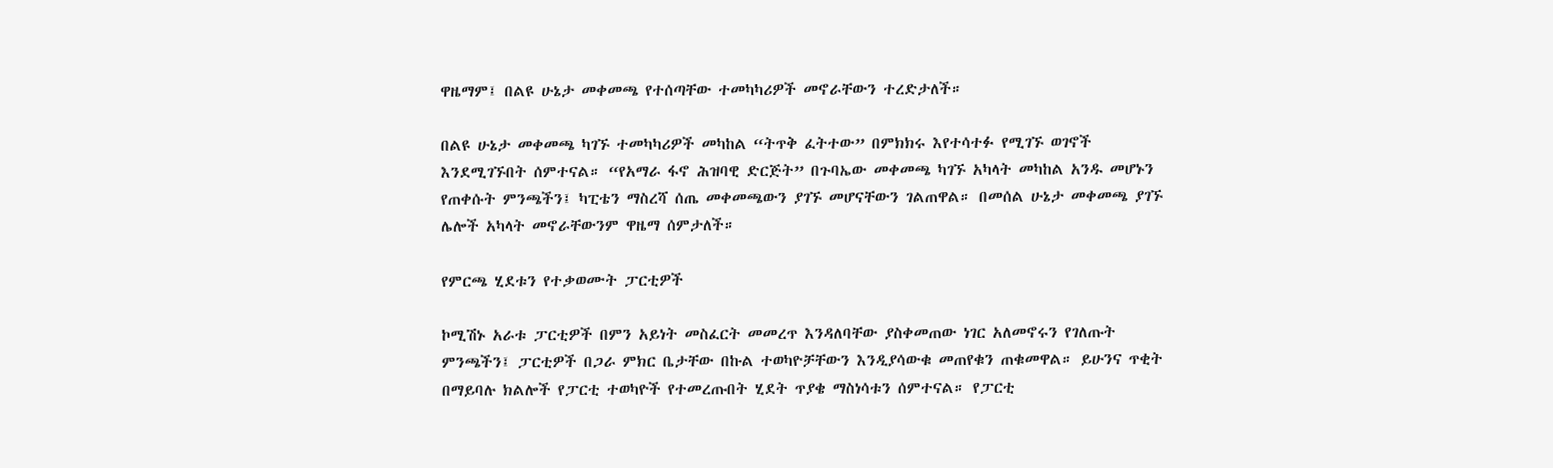ዋዜማም፤ በልዩ ሁኔታ መቀመጫ የተሰጣቸው ተመካካሪዎች መኖራቸውን ተረድታለች።

በልዩ ሁኔታ መቀመጫ ካገኙ ተመካካሪዎች መካከል “ትጥቅ ፈትተው” በምክክሩ እየተሳተፉ የሚገኙ ወገኖች እንደሚገኙበት ሰምተናል። “የአማራ ፋኖ ሕዝባዊ ድርጅት” በጉባኤው መቀመጫ ካገኙ አካላት መካከል አንዱ መሆኑን የጠቀሱት ምንጫችን፤ ካፒቴን ማስረሻ ሰጤ መቀመጫውን ያገኙ መሆናቸውን ገልጠዋል። በመሰል ሁኔታ መቀመጫ ያገኙ ሌሎች አካላት መኖራቸውንም ዋዜማ ሰምታለች።

የምርጫ ሂደቱን የተቃወሙት ፓርቲዎች

ኮሚሽኑ አራቱ ፓርቲዎች በምን አይነት መስፈርት መመረጥ እንዳለባቸው ያስቀመጠው ነገር አለመኖሩን የገለጡት ምንጫችን፤ ፓርቲዎች በጋራ ምክር ቤታቸው በኩል ተወካዮቻቸውን እንዲያሳውቁ መጠየቁን ጠቁመዋል። ይሁንና ጥቂት በማይባሉ ክልሎች የፓርቲ ተወካዮች የተመረጡበት ሂደት ጥያቄ ማስነሳቱን ሰምተናል። የፓርቲ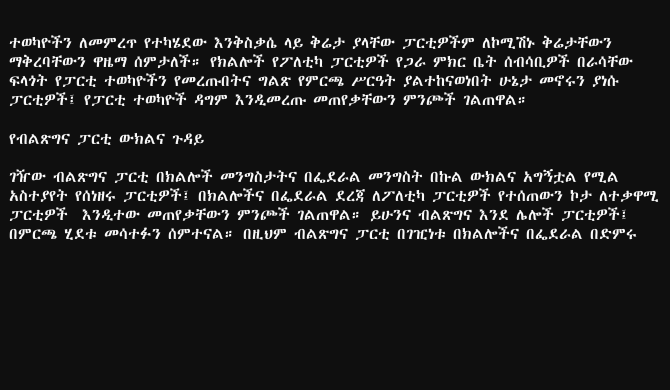ተወካዮችን ለመምረጥ የተካሄደው እንቅስቃሴ ላይ ቅሬታ ያላቸው ፓርቲዎችም ለኮሚሽኑ ቅሬታቸውን ማቅረባቸውን ዋዜማ ሰምታለች። የክልሎች የፖለቲካ ፓርቲዎች የጋራ ምክር ቤት ሰብሳቢዎች በራሳቸው ፍላጎት የፓርቲ ተወካዮችን የመረጡበትና ግልጽ የምርጫ ሥርዓት ያልተከናወነበት ሁኔታ መኖሩን ያነሱ ፓርቲዎች፤ የፓርቲ ተወካዮች ዳግም እንዲመረጡ መጠየቃቸውን ምንጮች ገልጠዋል።

የብልጽግና ፓርቲ ውክልና ጉዳይ

ገዥው ብልጽግና ፓርቲ በክልሎች መንግስታትና በፌደራል መንግስት በኩል ውክልና አግኝቷል የሚል አስተያየት የሰነዘሩ ፓርቲዎች፤ በክልሎችና በፌደራል ደረጃ ለፖለቲካ ፓርቲዎች የተሰጠውን ኮታ ለተቃዋሚ ፓርቲዎች  እንዲተው መጠየቃቸውን ምንጮች ገልጠዋል። ይሁንና ብልጽግና እንደ ሌሎች ፓርቲዎች፤ በምርጫ ሂደቱ መሳተፉን ሰምተናል። በዚህም ብልጽግና ፓርቲ በገዢነቱ በክልሎችና በፌደራል በድምሩ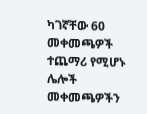ካገኛቸው 60 መቀመጫዎች ተጨማሪ የሚሆኑ ሌሎች መቀመጫዎችን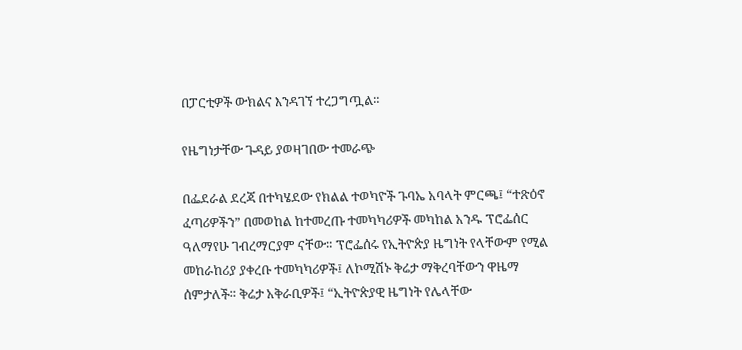በፓርቲዎች ውክልና እንዳገኘ ተረጋግጧል።

የዜግነታቸው ጉዳይ ያወዛገበው ተመራጭ

በፌደራል ደረጃ በተካሄደው የክልል ተወካዮች ጉባኤ አባላት ምርጫ፤ “ተጽዕኖ ፈጣሪዎችን” በመወከል ከተመረጡ ተመካካሪዎች መካከል አንዱ ፕሮፌሰር ዓለማየሁ ገብረማርያም ናቸው። ፕሮፌሰሩ የኢትዮጵያ ዜግነት የላቸውም የሚል መከራከሪያ ያቀረቡ ተመካካሪዎች፤ ለኮሚሽኑ ቅሬታ ማቅረባቸውን ዋዜማ ሰምታለች። ቅሬታ አቅራቢዎች፤ “ኢትዮጵያዊ ዜግነት የሌላቸው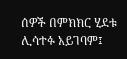ሰዎች በምክክር ሂደቱ ሊሳተፉ አይገባም፤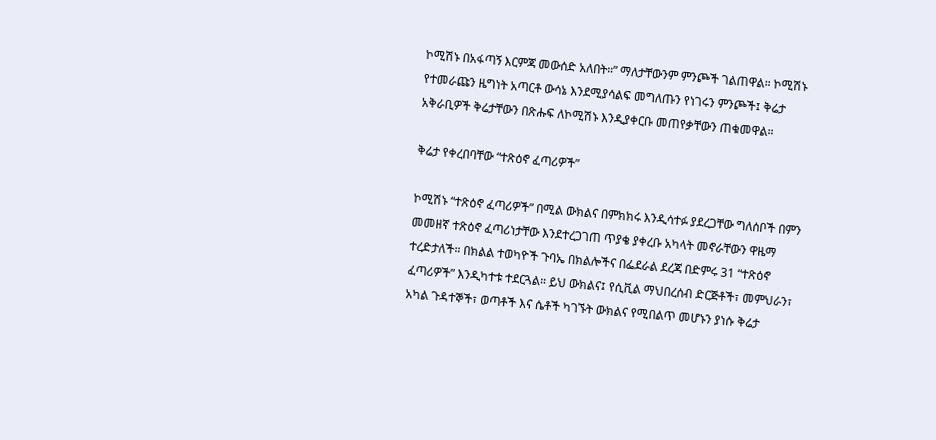ኮሚሽኑ በአፋጣኝ እርምጃ መውሰድ አለበት።” ማለታቸውንም ምንጮች ገልጠዋል። ኮሚሽኑ የተመራጩን ዜግነት አጣርቶ ውሳኔ እንደሚያሳልፍ መግለጡን የነገሩን ምንጮች፤ ቅሬታ አቅራቢዎች ቅሬታቸውን በጽሑፍ ለኮሚሽኑ እንዲያቀርቡ መጠየቃቸውን ጠቁመዋል።

ቅሬታ የቀረበባቸው “ተጽዕኖ ፈጣሪዎች”

ኮሚሽኑ “ተጽዕኖ ፈጣሪዎች” በሚል ውክልና በምክክሩ እንዲሳተፉ ያደረጋቸው ግለሰቦች በምን መመዘኛ ተጽዕኖ ፈጣሪነታቸው እንደተረጋገጠ ጥያቄ ያቀረቡ አካላት መኖራቸውን ዋዜማ ተረድታለች። በክልል ተወካዮች ጉባኤ በክልሎችና በፌደራል ደረጃ በድምሩ 31 “ተጽዕኖ ፈጣሪዎች” እንዲካተቱ ተደርጓል። ይህ ውክልና፤ የሲቪል ማህበረሰብ ድርጅቶች፣ መምህራን፣ አካል ጉዳተኞች፣ ወጣቶች እና ሴቶች ካገኙት ውክልና የሚበልጥ መሆኑን ያነሱ ቅሬታ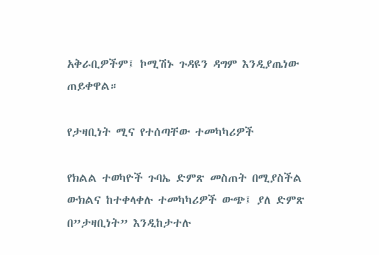አቅራቢዎችም፤ ኮሚሽኑ ጉዳዩን ዳግም እንዲያጤነው ጠይቀዋል።

የታዛቢነት ሚና የተሰጣቸው ተመካካሪዎች

የክልል ተወካዮች ጉባኤ ድምጽ መስጠት በሚያስችል ውክልና ከተቀላቀሉ ተመካካሪዎች ውጭ፤ ያለ ድምጽ በ”ታዛቢነት” እንዲከታተሉ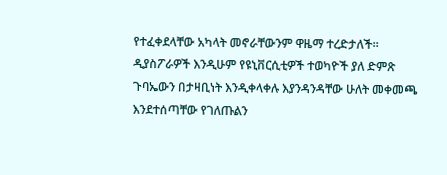የተፈቀደላቸው አካላት መኖራቸውንም ዋዜማ ተረድታለች። ዲያስፖራዎች እንዲሁም የዩኒቨርሲቲዎች ተወካዮች ያለ ድምጽ ጉባኤውን በታዛቢነት እንዲቀላቀሉ እያንዳንዳቸው ሁለት መቀመጫ እንደተሰጣቸው የገለጡልን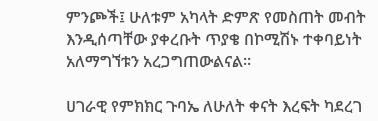ምንጮች፤ ሁለቱም አካላት ድምጽ የመስጠት መብት እንዲሰጣቸው ያቀረቡት ጥያቄ በኮሚሽኑ ተቀባይነት አለማግኘቱን አረጋግጠውልናል።

ሀገራዊ የምክክር ጉባኤ ለሁለት ቀናት እረፍት ካደረገ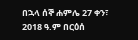በኋላ ሰኞ ሐምሌ 27 ቀን፣ 2018 ዓ.ም በርዕሰ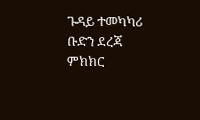ጉዳይ ተመካካሪ ቡድን ደረጃ ምክክር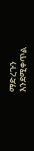ማድረጉን እንደሚቀጥል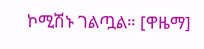ኮሚሽኑ ገልጧል። [ዋዜማ]